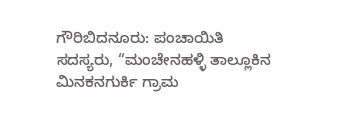ಗೌರಿಬಿದನೂರು: ಪಂಚಾಯಿತಿ ಸದಸ್ಯರು, “ಮಂಚೇನಹಳ್ಳಿ ತಾಲ್ಲೂಕಿನ ಮಿನಕನಗುರ್ಕಿ ಗ್ರಾಮ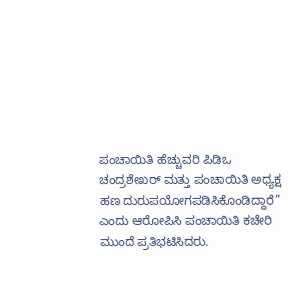ಪಂಚಾಯಿತಿ ಹೆಚ್ಚುವರಿ ಪಿಡಿಒ ಚಂದ್ರಶೇಖರ್ ಮತ್ತು ಪಂಚಾಯಿತಿ ಅಧ್ಯಕ್ಷ ಹಣ ದುರುಪಯೋಗಪಡಿಸಿಕೊಂಡಿದ್ದಾರೆ” ಎಂದು ಆರೋಪಿಸಿ ಪಂಚಾಯಿತಿ ಕಚೇರಿ ಮುಂದೆ ಪ್ರತಿಭಟಿಸಿದರು.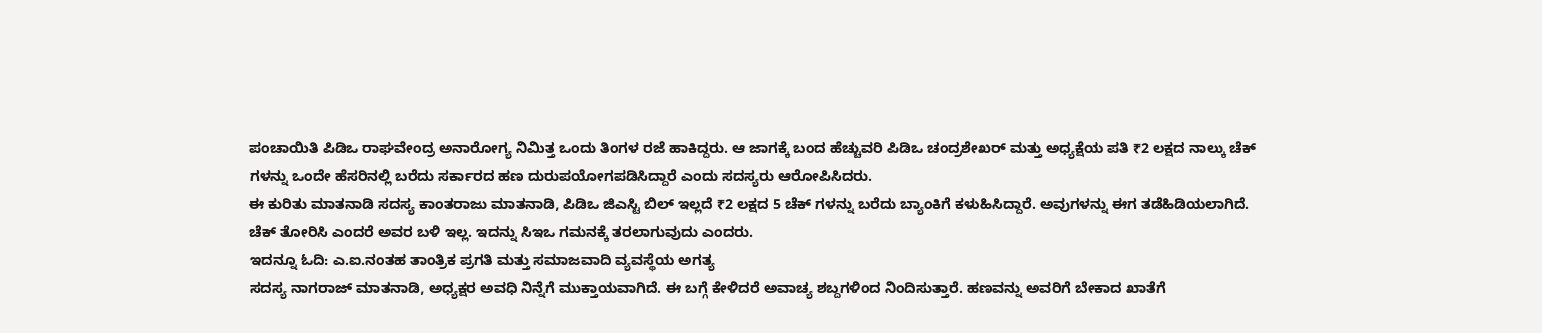ಪಂಚಾಯಿತಿ ಪಿಡಿಒ ರಾಘವೇಂದ್ರ ಅನಾರೋಗ್ಯ ನಿಮಿತ್ತ ಒಂದು ತಿಂಗಳ ರಜೆ ಹಾಕಿದ್ದರು. ಆ ಜಾಗಕ್ಕೆ ಬಂದ ಹೆಚ್ಚುವರಿ ಪಿಡಿಒ ಚಂದ್ರಶೇಖರ್ ಮತ್ತು ಅಧ್ಯಕ್ಷೆಯ ಪತಿ ₹2 ಲಕ್ಷದ ನಾಲ್ಕು ಚೆಕ್ ಗಳನ್ನು ಒಂದೇ ಹೆಸರಿನಲ್ಲಿ ಬರೆದು ಸರ್ಕಾರದ ಹಣ ದುರುಪಯೋಗಪಡಿಸಿದ್ದಾರೆ ಎಂದು ಸದಸ್ಯರು ಆರೋಪಿಸಿದರು.
ಈ ಕುರಿತು ಮಾತನಾಡಿ ಸದಸ್ಯ ಕಾಂತರಾಜು ಮಾತನಾಡಿ, ಪಿಡಿಒ ಜಿಎಸ್ಟಿ ಬಿಲ್ ಇಲ್ಲದೆ ₹2 ಲಕ್ಷದ 5 ಚೆಕ್ ಗಳನ್ನು ಬರೆದು ಬ್ಯಾಂಕಿಗೆ ಕಳುಹಿಸಿದ್ದಾರೆ. ಅವುಗಳನ್ನು ಈಗ ತಡೆಹಿಡಿಯಲಾಗಿದೆ. ಚೆಕ್ ತೋರಿಸಿ ಎಂದರೆ ಅವರ ಬಳಿ ಇಲ್ಲ. ಇದನ್ನು ಸಿಇಒ ಗಮನಕ್ಕೆ ತರಲಾಗುವುದು ಎಂದರು.
ಇದನ್ನೂ ಓದಿ: ಎ.ಐ.ನಂತಹ ತಾಂತ್ರಿಕ ಪ್ರಗತಿ ಮತ್ತು ಸಮಾಜವಾದಿ ವ್ಯವಸ್ಥೆಯ ಅಗತ್ಯ
ಸದಸ್ಯ ನಾಗರಾಜ್ ಮಾತನಾಡಿ, ಅಧ್ಯಕ್ಷರ ಅವಧಿ ನಿನ್ನೆಗೆ ಮುಕ್ತಾಯವಾಗಿದೆ. ಈ ಬಗ್ಗೆ ಕೇಳಿದರೆ ಅವಾಚ್ಯ ಶಬ್ದಗಳಿಂದ ನಿಂದಿಸುತ್ತಾರೆ. ಹಣವನ್ನು ಅವರಿಗೆ ಬೇಕಾದ ಖಾತೆಗೆ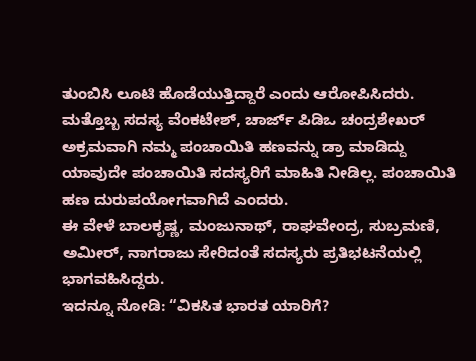ತುಂಬಿಸಿ ಲೂಟಿ ಹೊಡೆಯುತ್ತಿದ್ದಾರೆ ಎಂದು ಆರೋಪಿಸಿದರು.
ಮತ್ತೊಬ್ಬ ಸದಸ್ಯ ವೆಂಕಟೇಶ್, ಚಾರ್ಜ್ ಪಿಡಿಒ ಚಂದ್ರಶೇಖರ್ ಅಕ್ರಮವಾಗಿ ನಮ್ಮ ಪಂಚಾಯಿತಿ ಹಣವನ್ನು ಡ್ರಾ ಮಾಡಿದ್ದು ಯಾವುದೇ ಪಂಚಾಯಿತಿ ಸದಸ್ಯರಿಗೆ ಮಾಹಿತಿ ನೀಡಿಲ್ಲ. ಪಂಚಾಯಿತಿ ಹಣ ದುರುಪಯೋಗವಾಗಿದೆ ಎಂದರು.
ಈ ವೇಳೆ ಬಾಲಕೃಷ್ಣ, ಮಂಜುನಾಥ್, ರಾಘವೇಂದ್ರ, ಸುಬ್ರಮಣಿ, ಅಮೀರ್, ನಾಗರಾಜು ಸೇರಿದಂತೆ ಸದಸ್ಯರು ಪ್ರತಿಭಟನೆಯಲ್ಲಿ ಭಾಗವಹಿಸಿದ್ದರು.
ಇದನ್ನೂ ನೋಡಿ: “ವಿಕಸಿತ ಭಾರತ ಯಾರಿಗೆ?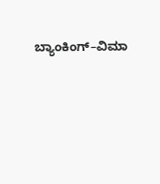ಬ್ಯಾಂಕಿಂಗ್–ವಿಮಾ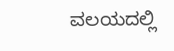ವಲಯದಲ್ಲಿ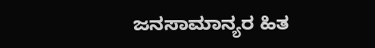ಜನಸಾಮಾನ್ಯರ ಹಿತ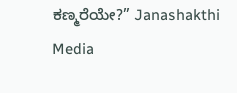ಕಣ್ಮರೆಯೇ?” Janashakthi Media